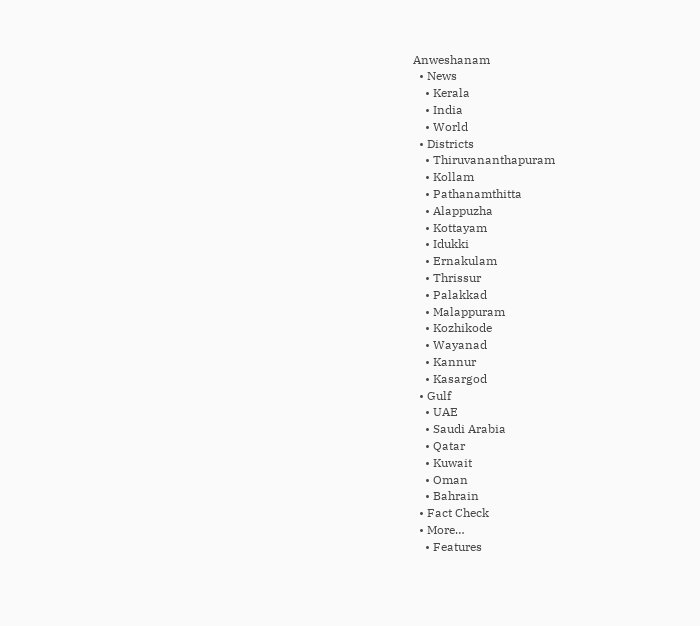Anweshanam
  • News
    • Kerala
    • India
    • World
  • Districts
    • Thiruvananthapuram
    • Kollam
    • Pathanamthitta
    • Alappuzha
    • Kottayam
    • Idukki
    • Ernakulam
    • Thrissur
    • Palakkad
    • Malappuram
    • Kozhikode
    • Wayanad
    • Kannur
    • Kasargod
  • Gulf
    • UAE
    • Saudi Arabia
    • Qatar
    • Kuwait
    • Oman
    • Bahrain
  • Fact Check
  • More…
    • Features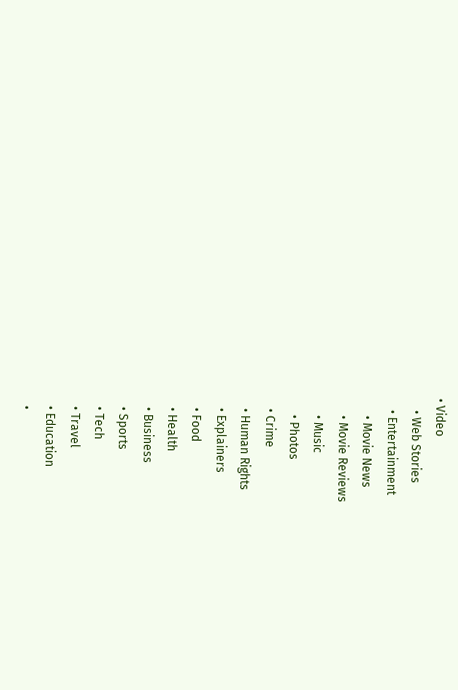• Video
    • Web Stories
    • Entertainment
      • Movie News
      • Movie Reviews
      • Music
      • Photos
    • Crime
    • Human Rights
    • Explainers
    • Food
    • Health
    • Business
    • Sports
    • Tech
    • Travel
    • Education
    •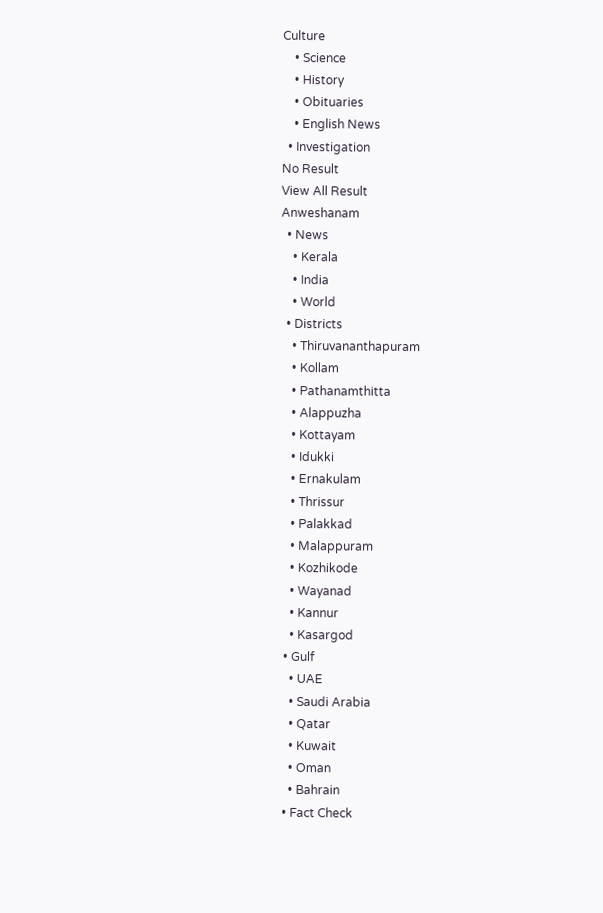Culture
    • Science
    • History
    • Obituaries
    • English News
  • Investigation
No Result
View All Result
Anweshanam
  • News
    • Kerala
    • India
    • World
  • Districts
    • Thiruvananthapuram
    • Kollam
    • Pathanamthitta
    • Alappuzha
    • Kottayam
    • Idukki
    • Ernakulam
    • Thrissur
    • Palakkad
    • Malappuram
    • Kozhikode
    • Wayanad
    • Kannur
    • Kasargod
  • Gulf
    • UAE
    • Saudi Arabia
    • Qatar
    • Kuwait
    • Oman
    • Bahrain
  • Fact Check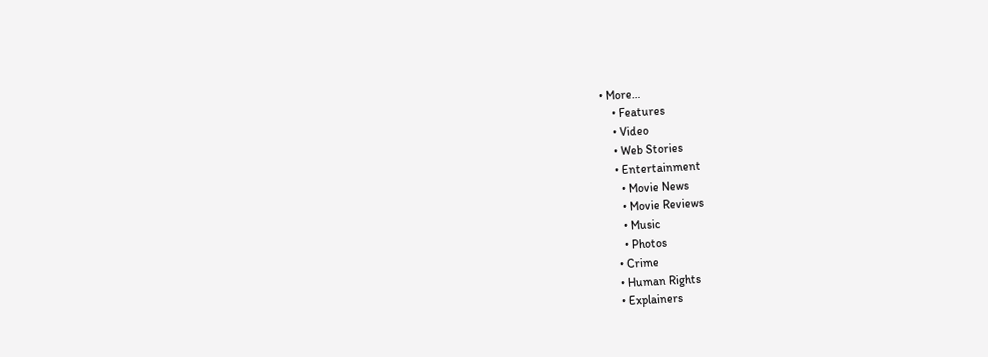• More…
    • Features
    • Video
    • Web Stories
    • Entertainment
      • Movie News
      • Movie Reviews
      • Music
      • Photos
    • Crime
    • Human Rights
    • Explainers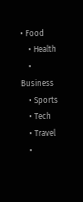• Food
    • Health
    • Business
    • Sports
    • Tech
    • Travel
    •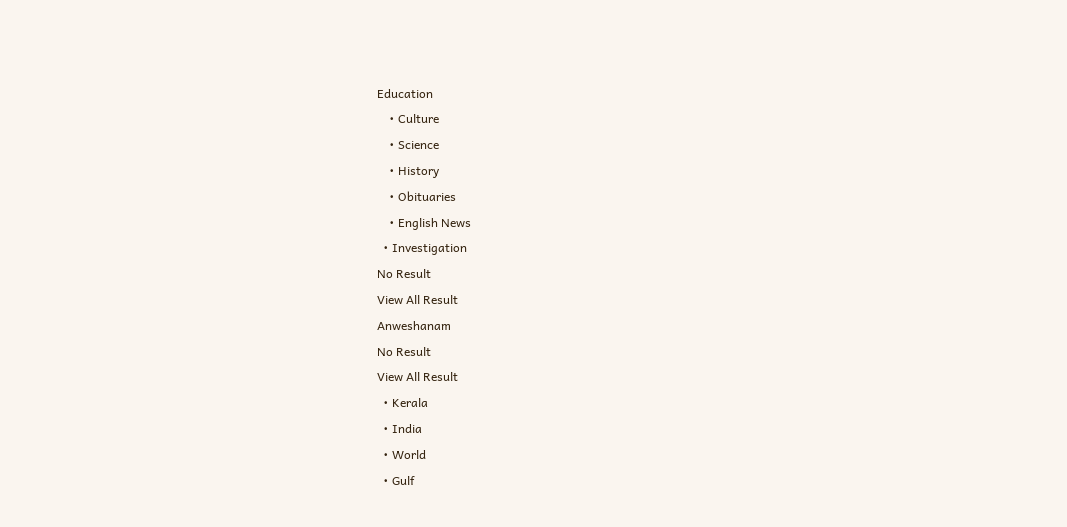Education
    • Culture
    • Science
    • History
    • Obituaries
    • English News
  • Investigation
No Result
View All Result
Anweshanam
No Result
View All Result
  • Kerala
  • India
  • World
  • Gulf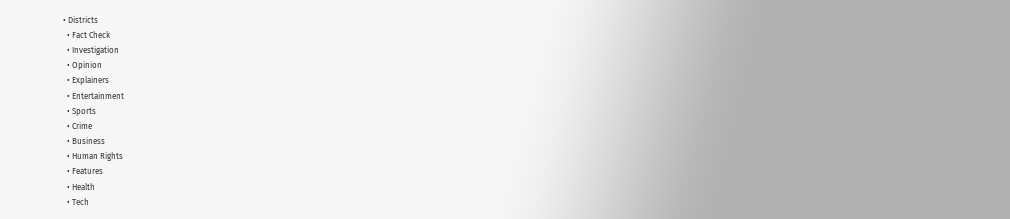• Districts
  • Fact Check
  • Investigation
  • Opinion
  • Explainers
  • Entertainment
  • Sports
  • Crime
  • Business
  • Human Rights
  • Features
  • Health
  • Tech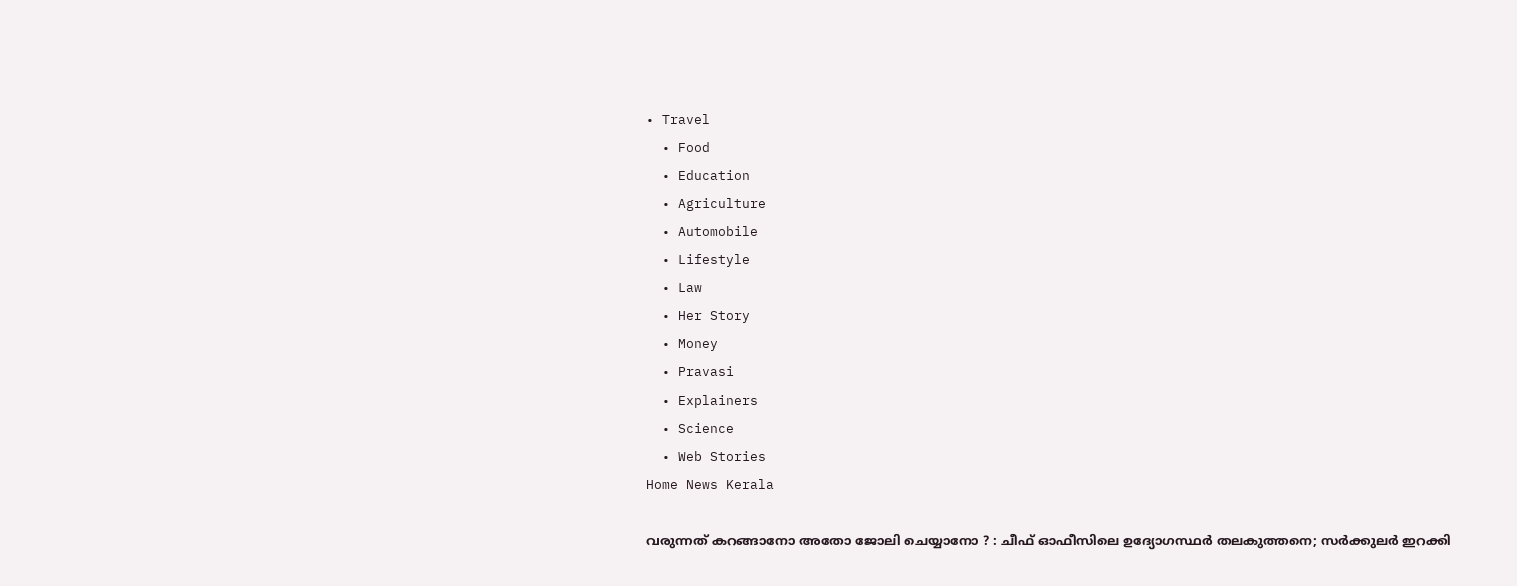• Travel
  • Food
  • Education
  • Agriculture
  • Automobile
  • Lifestyle
  • Law
  • Her Story
  • Money
  • Pravasi
  • Explainers
  • Science
  • Web Stories
Home News Kerala

വരുന്നത് കറങ്ങാനോ അതോ ജോലി ചെയ്യാനോ ? : ചീഫ് ഓഫീസിലെ ഉദ്യോഗസ്ഥര്‍ തലകുത്തനെ; സര്‍ക്കുലര്‍ ഇറക്കി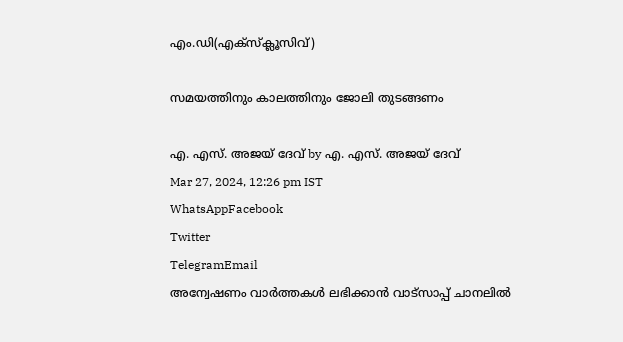എം.ഡി(എക്‌സ്‌ക്ലൂസിവ്)

സമയത്തിനും കാലത്തിനും ജോലി തുടങ്ങണം

എ. എസ്. അജയ് ദേവ് by എ. എസ്. അജയ് ദേവ്
Mar 27, 2024, 12:26 pm IST
WhatsAppFacebook
Twitter
TelegramEmail
അന്വേഷണം വാർത്തകൾ ലഭിക്കാന്‍ വാട്സാപ്പ് ചാനലില്‍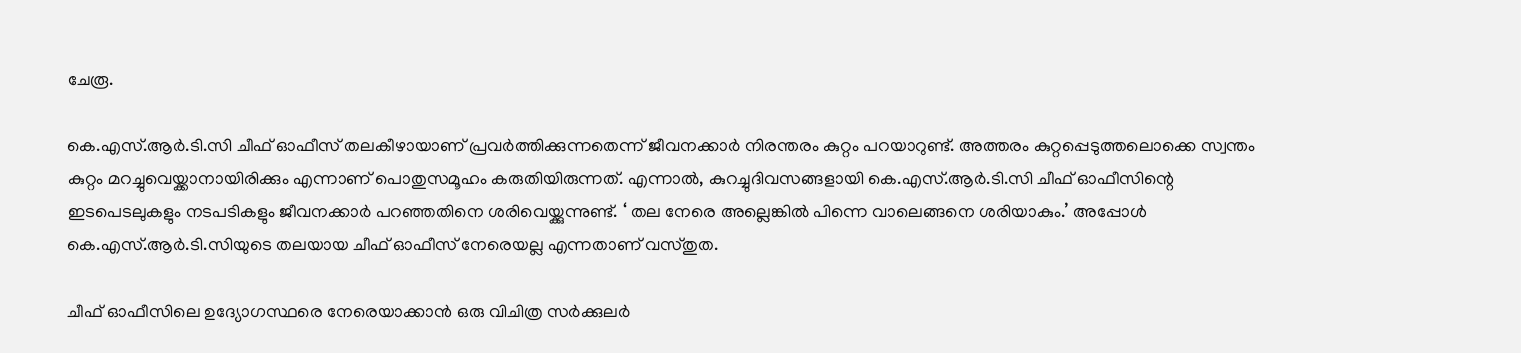ചേരൂ.

കെ.എസ്.ആര്‍.ടി.സി ചീഫ് ഓഫീസ് തലകീഴായാണ് പ്രവര്‍ത്തിക്കുന്നതെന്ന് ജീവനക്കാര്‍ നിരന്തരം കുറ്റം പറയാറുണ്ട്. അത്തരം കുറ്റപ്പെടുത്തലൊക്കെ സ്വന്തം കുറ്റം മറച്ചുവെയ്ക്കാനായിരിക്കും എന്നാണ് പൊതുസമൂഹം കരുതിയിരുന്നത്. എന്നാല്‍, കുറച്ചുദിവസങ്ങളായി കെ.എസ്.ആര്‍.ടി.സി ചീഫ് ഓഫീസിന്റെ ഇടപെടലുകളും നടപടികളും ജീവനക്കാര്‍ പറഞ്ഞതിനെ ശരിവെയ്ക്കുന്നുണ്ട്. ‘ തല നേരെ അല്ലെങ്കില്‍ പിന്നെ വാലെങ്ങനെ ശരിയാകും.’ അപ്പോള്‍ കെ.എസ്.ആര്‍.ടി.സിയുടെ തലയായ ചീഫ് ഓഫീസ് നേരെയല്ല എന്നതാണ് വസ്തുത.

ചീഫ് ഓഫീസിലെ ഉദ്യോഗസ്ഥരെ നേരെയാക്കാന്‍ ഒരു വിചിത്ര സര്‍ക്കുലര്‍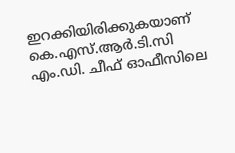ഇറക്കിയിരിക്കുകയാണ് കെ.എസ്.ആര്‍.ടി.സി എം.ഡി. ചീഫ് ഓഫീസിലെ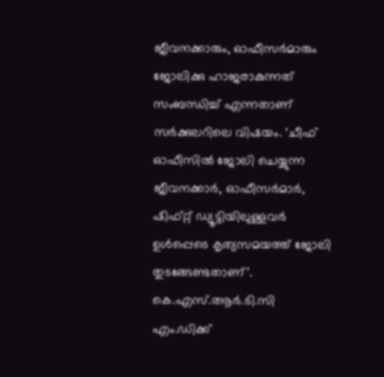ജീവനക്കാരും, ഓഫീസര്‍മാരും ജോലിക്കു ഹാജരാകുന്നത് സംബന്ധിച്ച് എന്നതാണ് സര്‍ക്കുലറിലെ വിഷയം. ‘ചീഫ് ഓഫീസില്‍ ജോലി ചെയ്യുന്ന ജീവനക്കാര്‍, ഓഫീസര്‍മാര്‍, ഷിഫ്റ്റ് ഡ്യൂട്ടിയിലുള്ളവര്‍ ഉള്‍പ്പെടെ കൃത്യസമയത്ത് ജോലി തുടങ്ങേണ്ടതാണ്’. കെ.എസ്.ആര്‍.ടി.സി എം.ഡിക്ക്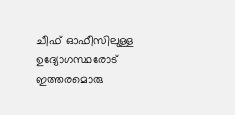ചീഫ് ഓഫീസിലുള്ള ഉദ്യോഗസ്ഥരോട് ഇത്തരമൊരു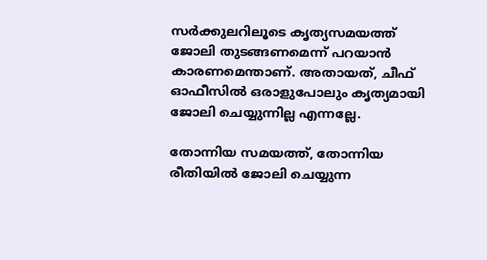സര്‍ക്കുലറിലൂടെ കൃത്യസമയത്ത് ജോലി തുടങ്ങണമെന്ന് പറയാന്‍ കാരണമെന്താണ്. അതായത്, ചീഫ് ഓഫീസില്‍ ഒരാളുപോലും കൃത്യമായി ജോലി ചെയ്യുന്നില്ല എന്നല്ലേ.

തോന്നിയ സമയത്ത്, തോന്നിയ രീതിയില്‍ ജോലി ചെയ്യുന്ന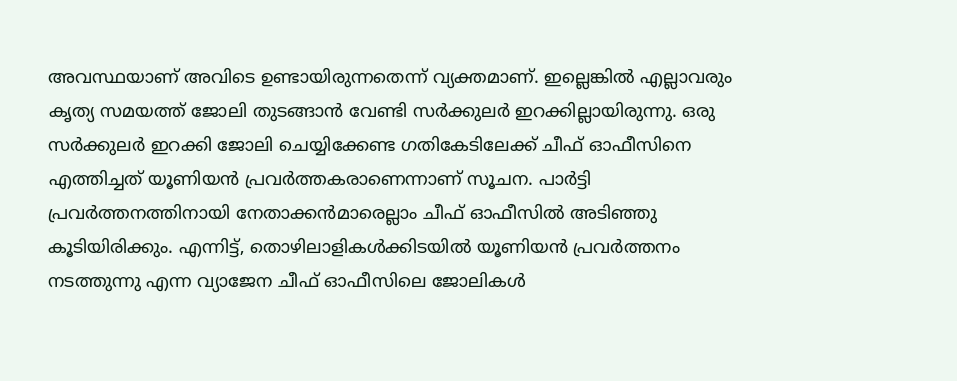അവസ്ഥയാണ് അവിടെ ഉണ്ടായിരുന്നതെന്ന് വ്യക്തമാണ്. ഇല്ലെങ്കില്‍ എല്ലാവരും കൃത്യ സമയത്ത് ജോലി തുടങ്ങാന്‍ വേണ്ടി സര്‍ക്കുലര്‍ ഇറക്കില്ലായിരുന്നു. ഒരു സര്‍ക്കുലര്‍ ഇറക്കി ജോലി ചെയ്യിക്കേണ്ട ഗതികേടിലേക്ക് ചീഫ് ഓഫീസിനെ എത്തിച്ചത് യൂണിയന്‍ പ്രവര്‍ത്തകരാണെന്നാണ് സൂചന. പാര്‍ട്ടി പ്രവര്‍ത്തനത്തിനായി നേതാക്കന്‍മാരെല്ലാം ചീഫ് ഓഫീസില്‍ അടിഞ്ഞു കൂടിയിരിക്കും. എന്നിട്ട്, തൊഴിലാളികള്‍ക്കിടയില്‍ യൂണിയന്‍ പ്രവര്‍ത്തനം നടത്തുന്നു എന്ന വ്യാജേന ചീഫ് ഓഫീസിലെ ജോലികള്‍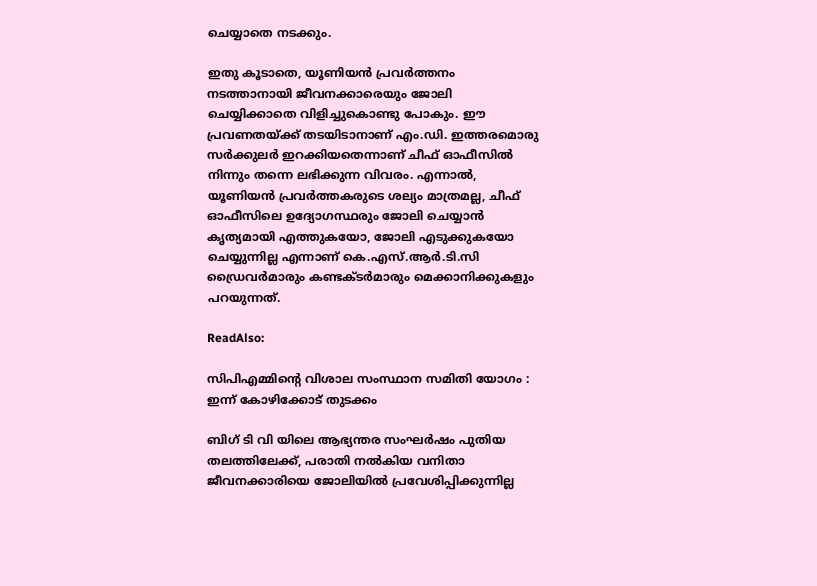ചെയ്യാതെ നടക്കും.

ഇതു കൂടാതെ, യൂണിയന്‍ പ്രവര്‍ത്തനം നടത്താനായി ജീവനക്കാരെയും ജോലി ചെയ്യിക്കാതെ വിളിച്ചുകൊണ്ടു പോകും. ഈ പ്രവണതയ്ക്ക് തടയിടാനാണ് എം.ഡി. ഇത്തരമൊരു സര്‍ക്കുലര്‍ ഇറക്കിയതെന്നാണ് ചീഫ് ഓഫീസില്‍ നിന്നും തന്നെ ലഭിക്കുന്ന വിവരം. എന്നാല്‍, യൂണിയന്‍ പ്രവര്‍ത്തകരുടെ ശല്യം മാത്രമല്ല, ചീഫ് ഓഫീസിലെ ഉദ്യോഗസ്ഥരും ജോലി ചെയ്യാന്‍ കൃത്യമായി എത്തുകയോ, ജോലി എടുക്കുകയോ ചെയ്യുന്നില്ല എന്നാണ് കെ.എസ്.ആര്‍.ടി.സി ഡ്രൈവര്‍മാരും കണ്ടക്ടര്‍മാരും മെക്കാനിക്കുകളും പറയുന്നത്.

ReadAlso:

സിപിഎമ്മിന്റെ വിശാല സംസ്ഥാന സമിതി യോഗം : ഇന്ന് കോഴിക്കോട് തുടക്കം

ബിഗ് ടി വി യിലെ ആഭ്യന്തര സംഘർഷം പുതിയ തലത്തിലേക്ക്, പരാതി നൽകിയ വനിതാ ജീവനക്കാരിയെ ജോലിയിൽ പ്രവേശിപ്പിക്കുന്നില്ല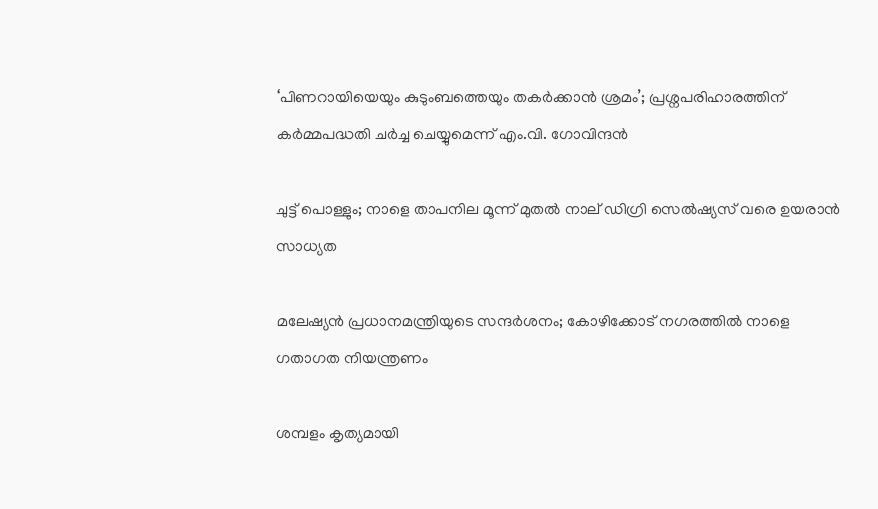‘പിണറായിയെയും കുടുംബത്തെയും തകർക്കാൻ ശ്രമം’; പ്രശ്നപരിഹാരത്തിന് കർമ്മപദ്ധതി ചർച്ച ചെയ്യുമെന്ന് എം.വി. ഗോവിന്ദൻ

ചുട്ട് പൊള്ളും; നാളെ താപനില മൂന്ന് മുതല്‍ നാല് ഡിഗ്രി സെല്‍ഷ്യസ് വരെ ഉയരാന്‍ സാധ്യത

മലേഷ്യന്‍ പ്രധാനമന്ത്രിയുടെ സന്ദര്‍ശനം; കോഴിക്കോട് നഗരത്തില്‍ നാളെ ഗതാഗത നിയന്ത്രണം

ശമ്പളം കൃത്യമായി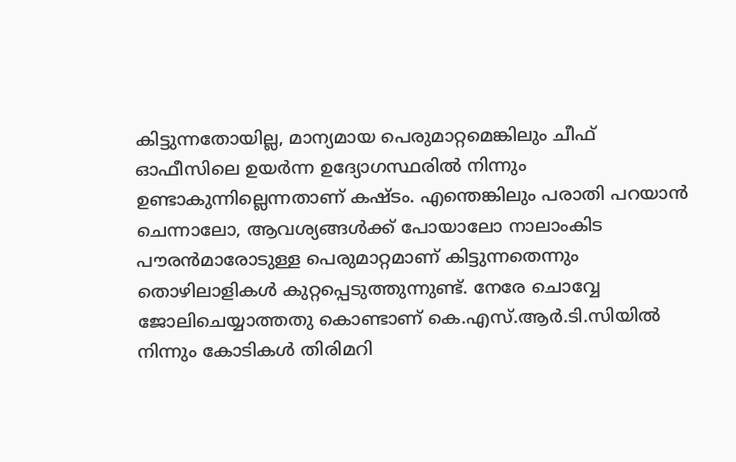കിട്ടുന്നതോയില്ല, മാന്യമായ പെരുമാറ്റമെങ്കിലും ചീഫ് ഓഫീസിലെ ഉയര്‍ന്ന ഉദ്യോഗസ്ഥരില്‍ നിന്നും ഉണ്ടാകുന്നില്ലെന്നതാണ് കഷ്ടം. എന്തെങ്കിലും പരാതി പറയാന്‍ ചെന്നാലോ, ആവശ്യങ്ങള്‍ക്ക് പോയാലോ നാലാംകിട പൗരന്‍മാരോടുള്ള പെരുമാറ്റമാണ് കിട്ടുന്നതെന്നും തൊഴിലാളികള്‍ കുറ്റപ്പെടുത്തുന്നുണ്ട്. നേരേ ചൊവ്വേ ജോലിചെയ്യാത്തതു കൊണ്ടാണ് കെ.എസ്.ആര്‍.ടി.സിയില്‍ നിന്നും കോടികള്‍ തിരിമറി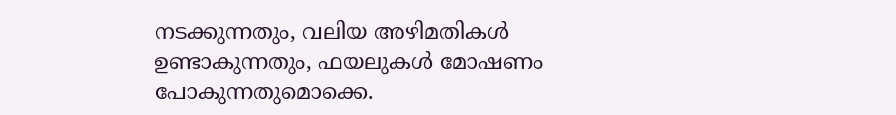നടക്കുന്നതും, വലിയ അഴിമതികള്‍ ഉണ്ടാകുന്നതും, ഫയലുകള്‍ മോഷണം പോകുന്നതുമൊക്കെ.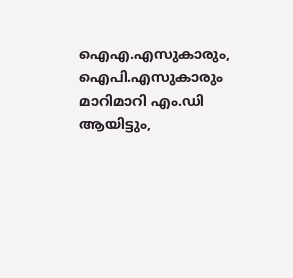ഐഎ.എസുകാരും, ഐപി.എസുകാരും മാറിമാറി എം.ഡി ആയിട്ടും,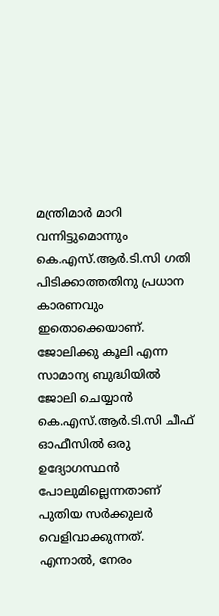മന്ത്രിമാര്‍ മാറി വന്നിട്ടുമൊന്നും കെ.എസ്.ആര്‍.ടി.സി ഗതി പിടിക്കാത്തതിനു പ്രധാന കാരണവും ഇതൊക്കെയാണ്. ജോലിക്കു കൂലി എന്ന സാമാന്യ ബുദ്ധിയില്‍ ജോലി ചെയ്യാന്‍ കെ.എസ്.ആര്‍.ടി.സി ചീഫ് ഓഫീസില്‍ ഒരു ഉദ്യോഗസ്ഥന്‍ പോലുമില്ലെന്നതാണ് പുതിയ സര്‍ക്കുലര്‍ വെളിവാക്കുന്നത്. എന്നാല്‍, നേരം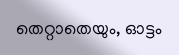തെറ്റാതെയും, ഓട്ടം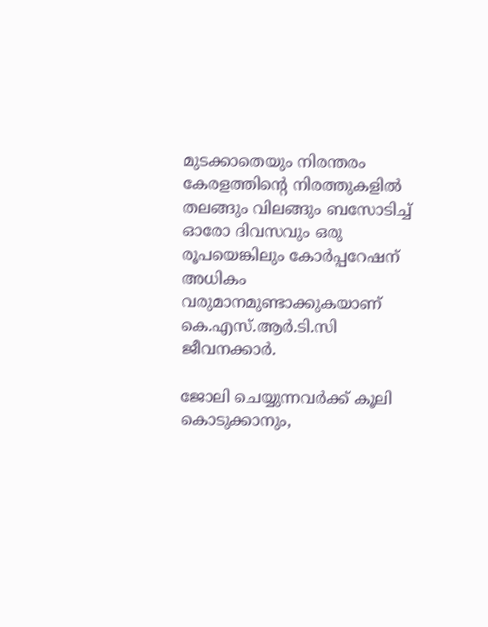മുടക്കാതെയും നിരന്തരം കേരളത്തിന്റെ നിരത്തുകളില്‍ തലങ്ങും വിലങ്ങും ബസോടിച്ച് ഓരോ ദിവസവും ഒരു രൂപയെങ്കിലും കോര്‍പ്പറേഷന് അധികം വരുമാനമുണ്ടാക്കുകയാണ് കെ.എസ്.ആര്‍.ടി.സി ജീവനക്കാര്‍.

ജോലി ചെയ്യുന്നവര്‍ക്ക് കൂലി കൊടുക്കാനും,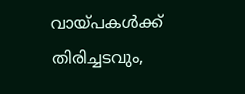വായ്പകള്‍ക്ക് തിരിച്ചടവും,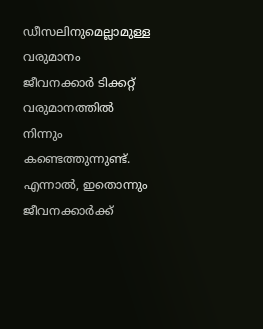ഡീസലിനുമെല്ലാമുള്ള വരുമാനം ജീവനക്കാര്‍ ടിക്കറ്റ് വരുമാനത്തില്‍ നിന്നും കണ്ടെത്തുന്നുണ്ട്. എന്നാല്‍, ഇതൊന്നും ജീവനക്കാര്‍ക്ക്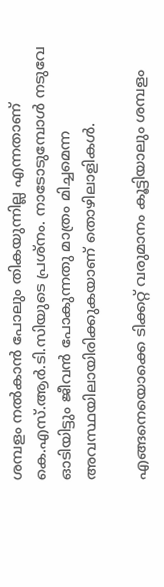ശമ്പളം നല്‍കാന്‍ പോലും തികയുന്നില്ല എന്നതാണ് കെ.എസ്.ആര്‍.ടി.സിയുടെ പ്രശ്‌നം. നാടോടുമ്പോള്‍ നടുവേ ഓടിയിട്ടും ജീവന്‍ പോകുന്നതു മാത്രം മിച്ചമെന്ന അവസ്ഥയിലായിരിക്കുകയാണ് തൊഴിലാളികള്‍.

എങ്ങനെയൊക്കെ ടിക്കറ്റ് വരുമാനം കൂട്ടിയാലും ശമ്പളം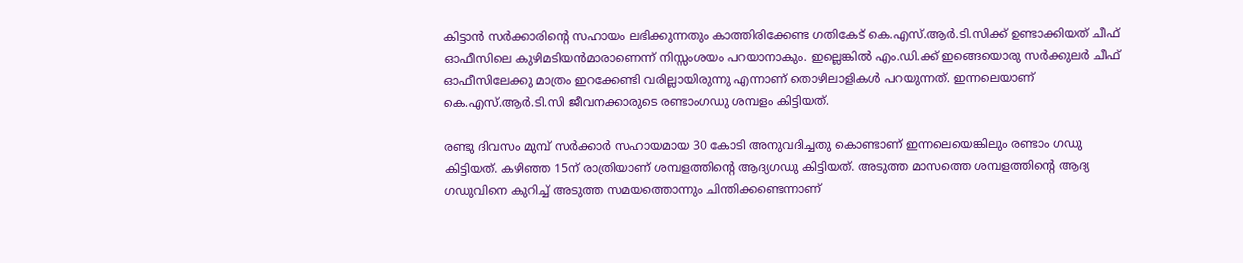കിട്ടാന്‍ സര്‍ക്കാരിന്റെ സഹായം ലഭിക്കുന്നതും കാത്തിരിക്കേണ്ട ഗതികേട് കെ.എസ്.ആര്‍.ടി.സിക്ക് ഉണ്ടാക്കിയത് ചീഫ് ഓഫീസിലെ കുഴിമടിയന്‍മാരാണെന്ന് നിസ്സംശയം പറയാനാകും. ഇല്ലെങ്കില്‍ എം.ഡി.ക്ക് ഇങ്ങെയൊരു സര്‍ക്കുലര്‍ ചീഫ് ഓഫീസിലേക്കു മാത്രം ഇറക്കേണ്ടി വരില്ലായിരുന്നു എന്നാണ് തൊഴിലാളികള്‍ പറയുന്നത്. ഇന്നലെയാണ് കെ.എസ്.ആര്‍.ടി.സി ജീവനക്കാരുടെ രണ്ടാംഗഡു ശമ്പളം കിട്ടിയത്.

രണ്ടു ദിവസം മുമ്പ് സര്‍ക്കാര്‍ സഹായമായ 30 കോടി അനുവദിച്ചതു കൊണ്ടാണ് ഇന്നലെയെങ്കിലും രണ്ടാം ഗഡു കിട്ടിയത്. കഴിഞ്ഞ 15ന് രാത്രിയാണ് ശമ്പളത്തിന്റെ ആദ്യഗഡു കിട്ടിയത്. അടുത്ത മാസത്തെ ശമ്പളത്തിന്റെ ആദ്യ ഗഡുവിനെ കുറിച്ച് അടുത്ത സമയത്തൊന്നും ചിന്തിക്കണ്ടെന്നാണ്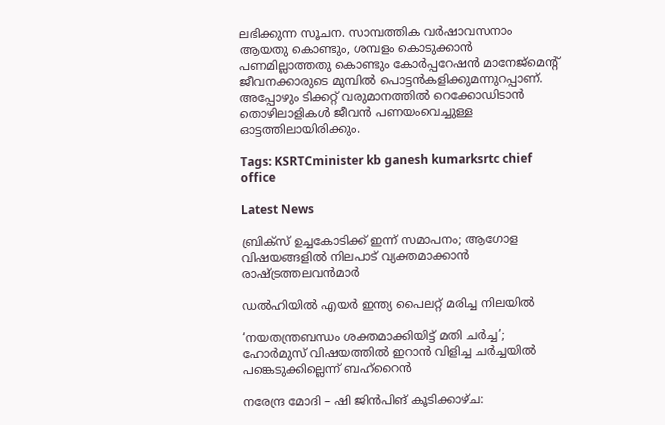ലഭിക്കുന്ന സൂചന. സാമ്പത്തിക വര്‍ഷാവസനാം ആയതു കൊണ്ടും, ശമ്പളം കൊടുക്കാന്‍ പണമില്ലാത്തതു കൊണ്ടും കോര്‍പ്പറേഷന്‍ മാനേജ്‌മെന്റ് ജീവനക്കാരുടെ മുമ്പില്‍ പൊട്ടന്‍കളിക്കുമന്നുറപ്പാണ്. അപ്പോഴും ടിക്കറ്റ് വരുമാനത്തില്‍ റെക്കോഡിടാന്‍ തൊഴിലാളികള്‍ ജീവന്‍ പണയംവെച്ചുള്ള ഓട്ടത്തിലായിരിക്കും.

Tags: KSRTCminister kb ganesh kumarksrtc chief office

Latest News

ബ്രിക്സ് ഉച്ചകോടിക്ക് ഇന്ന് സമാപനം; ആഗോള വിഷയങ്ങളിൽ നിലപാട് വ്യക്തമാക്കാൻ രാഷ്ട്രത്തലവൻമാർ

ഡല്‍ഹിയില്‍ എയര്‍ ഇന്ത്യ പൈലറ്റ് മരിച്ച നിലയില്‍

‘നയതന്ത്രബന്ധം ശക്തമാക്കിയിട്ട് മതി ചര്‍ച്ച’; ഹോര്‍മുസ് വിഷയത്തില്‍ ഇറാന്‍ വിളിച്ച ചര്‍ച്ചയില്‍ പങ്കെടുക്കില്ലെന്ന് ബഹ്‌റൈന്‍

നരേന്ദ്ര മോദി – ഷി ജിന്‍പിങ് കൂടിക്കാഴ്ച: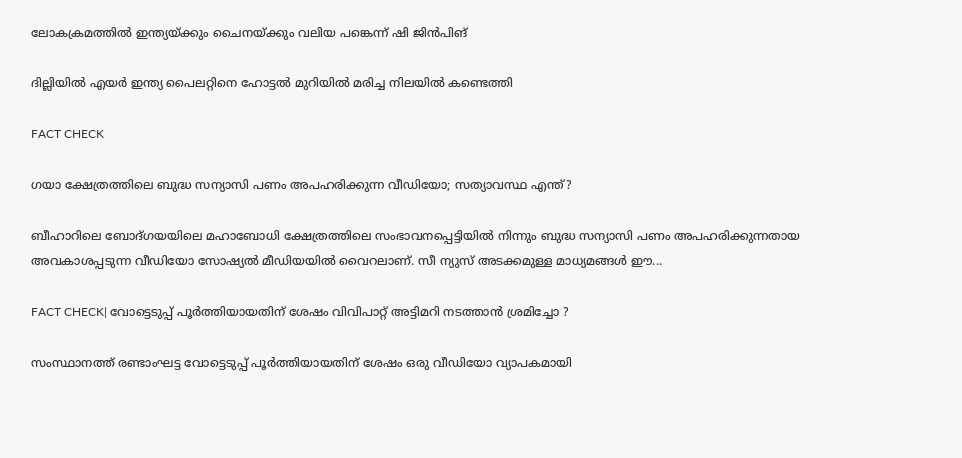ലോകക്രമത്തില്‍ ഇന്ത്യയ്ക്കും ചൈനയ്ക്കും വലിയ പങ്കെന്ന് ഷി ജിന്‍പിങ്

ദില്ലിയിൽ എയർ ഇന്ത്യ പൈലറ്റിനെ ഹോട്ടൽ മുറിയിൽ മരിച്ച നിലയിൽ കണ്ടെത്തി

FACT CHECK

ഗയാ ക്ഷേത്രത്തിലെ ബുദ്ധ സന്യാസി പണം അപഹരിക്കുന്ന വീഡിയോ; സത്യാവസ്ഥ എന്ത്?

ബീഹാറിലെ ബോദ്ഗയയിലെ മഹാബോധി ക്ഷേത്രത്തിലെ സംഭാവനപ്പെട്ടിയില്‍ നിന്നും ബുദ്ധ സന്യാസി പണം അപഹരിക്കുന്നതായ അവകാശപ്പടുന്ന വീഡിയോ സോഷ്യല്‍ മീഡിയയില്‍ വൈറലാണ്. സീ ന്യുസ് അടക്കമുള്ള മാധ്യമങ്ങള്‍ ഈ...

FACT CHECK| വോട്ടെടുപ്പ് പൂർത്തിയായതിന് ശേഷം വിവിപാറ്റ് അട്ടിമറി നടത്താൻ ശ്രമിച്ചോ ?

സംസ്ഥാനത്ത് രണ്ടാംഘട്ട വോട്ടെടുപ്പ് പൂർത്തിയായതിന് ശേഷം ഒരു വീഡിയോ വ്യാപകമായി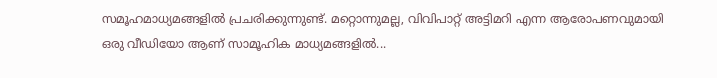സമൂഹമാധ്യമങ്ങളിൽ പ്രചരിക്കുന്നുണ്ട്. മറ്റൊന്നുമല്ല, വിവിപാറ്റ് അട്ടിമറി എന്ന ആരോപണവുമായി ഒരു വീഡിയോ ആണ് സാമൂഹിക മാധ്യമങ്ങളിൽ...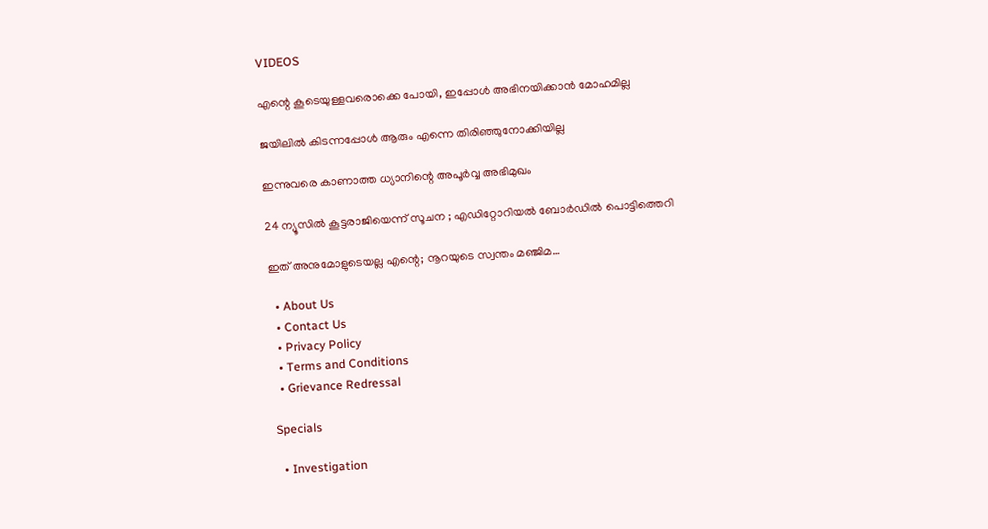VIDEOS

എന്റെ കൂടെയുള്ളവരൊക്കെ പോയി, ഇപ്പോൾ അഭിനയിക്കാൻ മോഹമില്ല

ജയിലിൽ കിടന്നപ്പോൾ ആരും എന്നെ തിരിഞ്ഞുനോക്കിയില്ല

ഇന്നുവരെ കാണാത്ത ധ്യാനിന്റെ അപൂർവ്വ അഭിമുഖം

24 ന്യൂസിൽ കൂ‌ട്ടരാജിയെന്ന് സൂചന ; എഡിറ്റോറിയൽ ബോ‍ർഡിൽ പൊട്ടിത്തെറി

ഇത് അനുമോളുടെയല്ല എന്റെ; നൂറയുടെ സ്വന്തം മഞ്ജിമ…

  • About Us
  • Contact Us
  • Privacy Policy
  • Terms and Conditions
  • Grievance Redressal

Specials

  • Investigation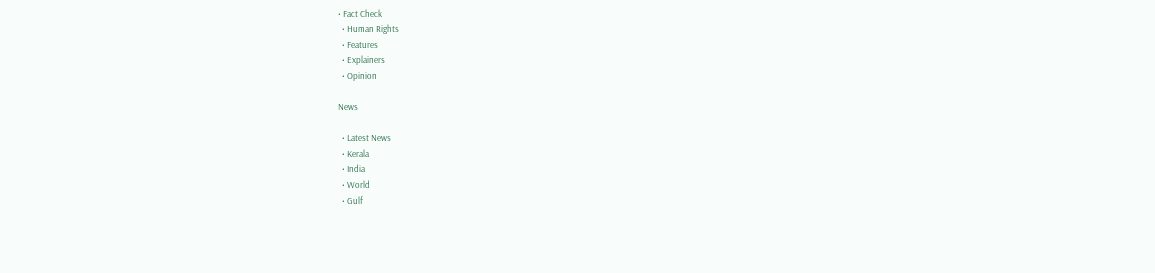• Fact Check
  • Human Rights
  • Features
  • Explainers
  • Opinion

News

  • Latest News
  • Kerala
  • India
  • World
  • Gulf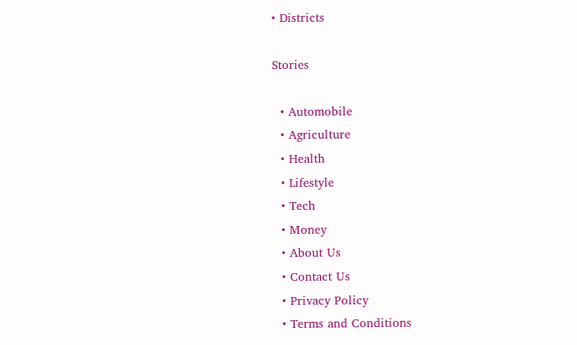• Districts

Stories

  • Automobile
  • Agriculture
  • Health
  • Lifestyle
  • Tech
  • Money
  • About Us
  • Contact Us
  • Privacy Policy
  • Terms and Conditions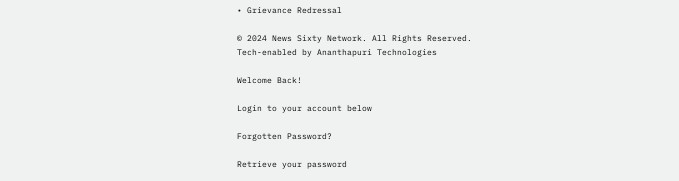• Grievance Redressal

© 2024 News Sixty Network. All Rights Reserved.
Tech-enabled by Ananthapuri Technologies

Welcome Back!

Login to your account below

Forgotten Password?

Retrieve your password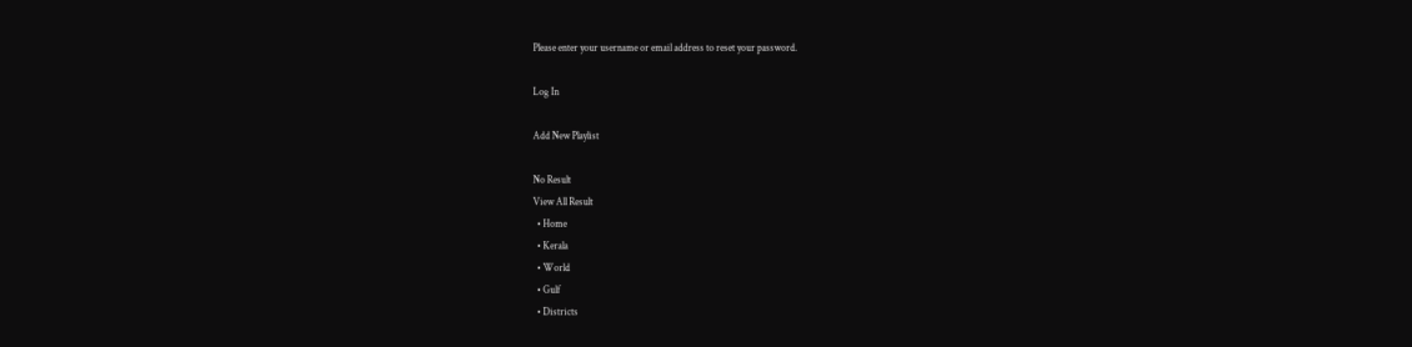Please enter your username or email address to reset your password.

Log In

Add New Playlist

No Result
View All Result
  • Home
  • Kerala
  • World
  • Gulf
  • Districts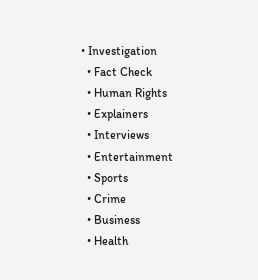• Investigation
  • Fact Check
  • Human Rights
  • Explainers
  • Interviews
  • Entertainment
  • Sports
  • Crime
  • Business
  • Health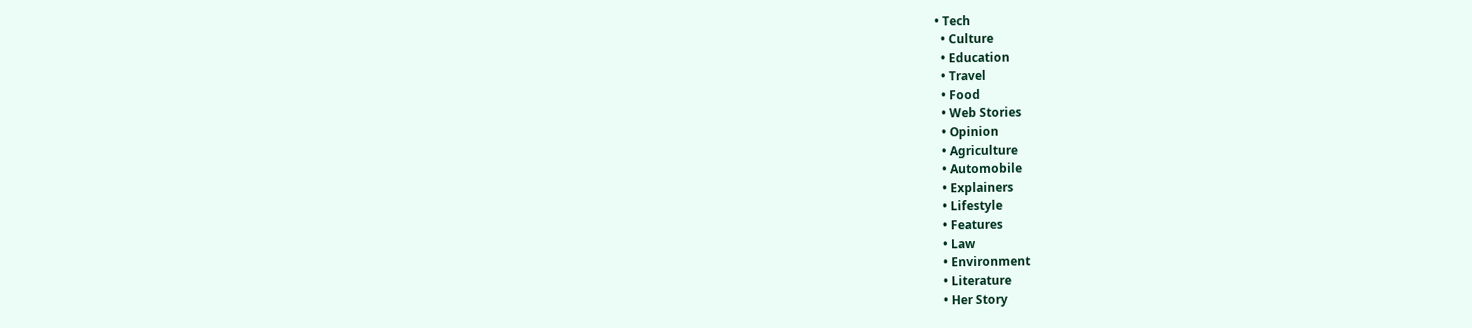• Tech
  • Culture
  • Education
  • Travel
  • Food
  • Web Stories
  • Opinion
  • Agriculture
  • Automobile
  • Explainers
  • Lifestyle
  • Features
  • Law
  • Environment
  • Literature
  • Her Story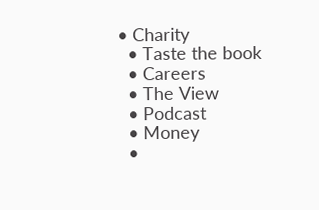• Charity
  • Taste the book
  • Careers
  • The View
  • Podcast
  • Money
  •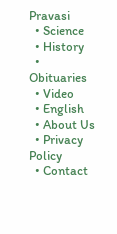Pravasi
  • Science
  • History
  • Obituaries
  • Video
  • English
  • About Us
  • Privacy Policy
  • Contact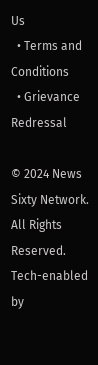Us
  • Terms and Conditions
  • Grievance Redressal

© 2024 News Sixty Network. All Rights Reserved.
Tech-enabled by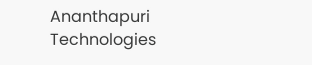Ananthapuri Technologies